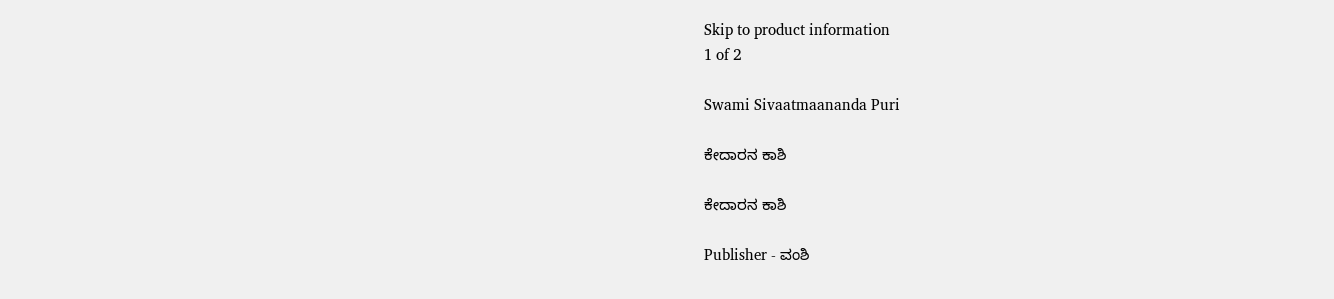Skip to product information
1 of 2

Swami Sivaatmaananda Puri

ಕೇದಾರನ ಕಾಶಿ

ಕೇದಾರನ ಕಾಶಿ

Publisher - ವಂಶಿ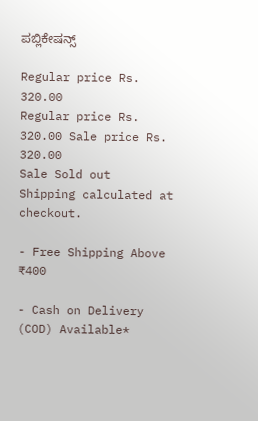ಪಬ್ಲಿಕೇಷನ್ಸ್

Regular price Rs. 320.00
Regular price Rs. 320.00 Sale price Rs. 320.00
Sale Sold out
Shipping calculated at checkout.

- Free Shipping Above ₹400

- Cash on Delivery (COD) Available*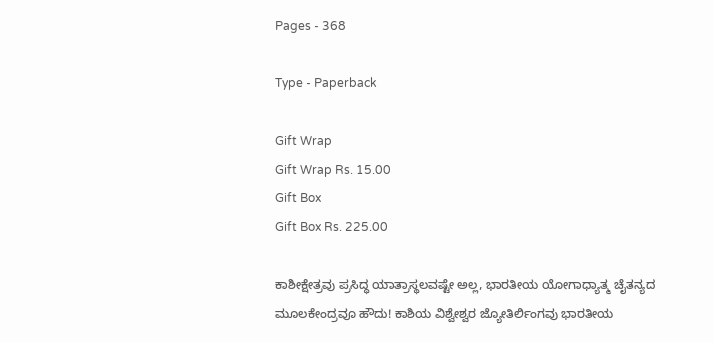Pages - 368

Type - Paperback

Gift Wrap
Gift Wrap Rs. 15.00
Gift Box
Gift Box Rs. 225.00

ಕಾಶೀಕ್ಷೇತ್ರವು ಪ್ರಸಿದ್ಧ ಯಾತ್ರಾಸ್ಥಲವಷ್ಟೇ ಅಲ್ಲ, ಭಾರತೀಯ ಯೋಗಾಧ್ಯಾತ್ಮ ಚೈತನ್ಯದ ಮೂಲಕೇಂದ್ರವೂ ಹೌದು! ಕಾಶಿಯ ವಿಶ್ವೇಶ್ವರ ಜ್ಯೋತಿರ್ಲಿಂಗವು ಭಾರತೀಯ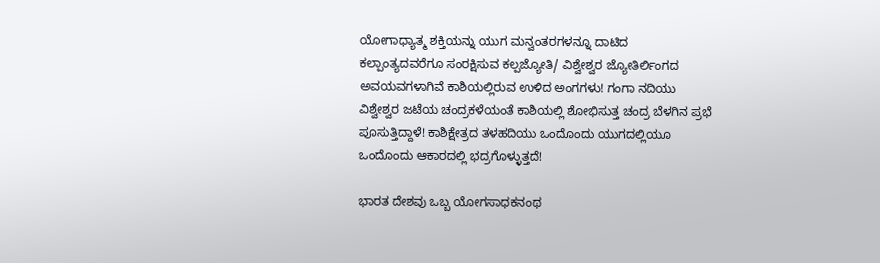ಯೋಗಾಧ್ಯಾತ್ಮ ಶಕ್ತಿಯನ್ನು ಯುಗ ಮನ್ವಂತರಗಳನ್ನೂ ದಾಟಿದ ಕಲ್ಪಾಂತ್ಯದವರೆಗೂ ಸಂರಕ್ಷಿಸುವ ಕಲ್ಪಜ್ಯೋತಿ/ ವಿಶ್ವೇಶ್ವರ ಜ್ಯೋತಿರ್ಲಿಂಗದ ಅವಯವಗಳಾಗಿವೆ ಕಾಶಿಯಲ್ಲಿರುವ ಉಳಿದ ಅಂಗಗಳು! ಗಂಗಾ ನದಿಯು ವಿಶ್ವೇಶ್ವರ ಜಟೆಯ ಚಂದ್ರಕಳೆಯಂತೆ ಕಾಶಿಯಲ್ಲಿ ಶೋಭಿಸುತ್ತ ಚಂದ್ರ ಬೆಳಗಿನ ಪ್ರಭೆ ಪೂಸುತ್ತಿದ್ದಾಳೆ! ಕಾಶಿಕ್ಷೇತ್ರದ ತಳಹದಿಯು ಒಂದೊಂದು ಯುಗದಲ್ಲಿಯೂ ಒಂದೊಂದು ಆಕಾರದಲ್ಲಿ ಭದ್ರಗೊಳ್ಳುತ್ತದೆ!

ಭಾರತ ದೇಶವು ಒಬ್ಬ ಯೋಗಸಾಧಕನಂಥ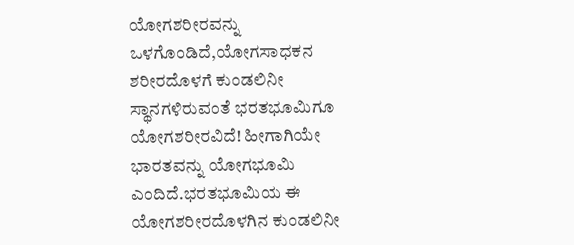ಯೋಗಶರೀರವನ್ನು ಒಳಗೊಂಡಿದೆ,ಯೋಗಸಾಧಕನ ಶರೀರದೊಳಗೆ ಕುಂಡಲಿನೀ ಸ್ಥಾನಗಳಿರುವಂತೆ ಭರತಭೂಮಿಗೂ ಯೋಗಶರೀರವಿದೆ! ಹೀಗಾಗಿಯೇ ಭಾರತವನ್ನು ಯೋಗಭೂಮಿ ಎಂದಿದೆ.ಭರತಭೂಮಿಯ ಈ ಯೋಗಶರೀರದೊಳಗಿನ ಕುಂಡಲಿನೀ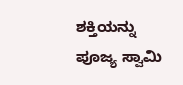ಶಕ್ತಿಯನ್ನು ಪೂಜ್ಯ ಸ್ವಾಮಿ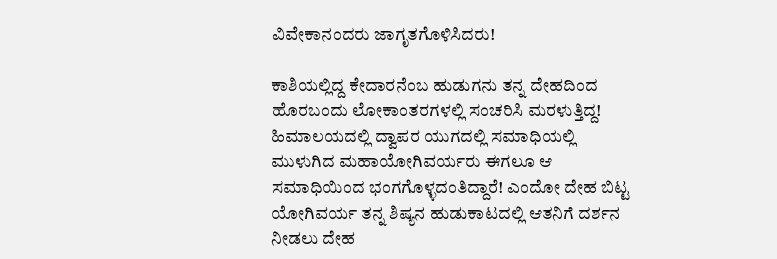ವಿವೇಕಾನಂದರು ಜಾಗೃತಗೊಳಿಸಿದರು!

ಕಾಶಿಯಲ್ಲಿದ್ದ ಕೇದಾರನೆಂಬ ಹುಡುಗನು ತನ್ನ ದೇಹದಿಂದ ಹೊರಬಂದು ಲೋಕಾಂತರಗಳಲ್ಲಿ ಸಂಚರಿಸಿ ಮರಳುತ್ತಿದ್ದ! ಹಿಮಾಲಯದಲ್ಲಿ ದ್ವಾಪರ ಯುಗದಲ್ಲಿ ಸಮಾಧಿಯಲ್ಲಿ ಮುಳುಗಿದ ಮಹಾಯೋಗಿವರ್ಯರು ಈಗಲೂ ಆ ಸಮಾಧಿಯಿಂದ ಭಂಗಗೊಳ್ಳದಂತಿದ್ದಾರೆ! ಎಂದೋ ದೇಹ ಬಿಟ್ಟ ಯೋಗಿವರ್ಯ ತನ್ನ ಶಿಷ್ಯನ ಹುಡುಕಾಟದಲ್ಲಿ ಆತನಿಗೆ ದರ್ಶನ ನೀಡಲು ದೇಹ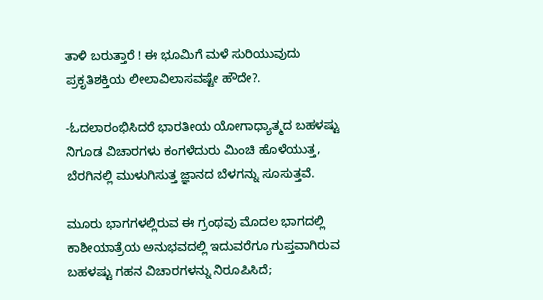ತಾಳಿ ಬರುತ್ತಾರೆ ! ಈ ಭೂಮಿಗೆ ಮಳೆ ಸುರಿಯುವುದು ಪ್ರಕೃತಿಶಕ್ತಿಯ ಲೀಲಾವಿಲಾಸವಷ್ಟೇ ಹೌದೇ?.

-ಓದಲಾರಂಭಿಸಿದರೆ ಭಾರತೀಯ ಯೋಗಾಧ್ಯಾತ್ಮದ ಬಹಳಷ್ಟು ನಿಗೂಡ ವಿಚಾರಗಳು ಕಂಗಳೆದುರು ಮಿಂಚಿ ಹೊಳೆಯುತ್ತ, ಬೆರಗಿನಲ್ಲಿ ಮುಳುಗಿಸುತ್ತ ಜ್ಞಾನದ ಬೆಳಗನ್ನು ಸೂಸುತ್ತವೆ.

ಮೂರು ಭಾಗಗಳಲ್ಲಿರುವ ಈ ಗ್ರಂಥವು ಮೊದಲ ಭಾಗದಲ್ಲಿ ಕಾಶೀಯಾತ್ರೆಯ ಅನುಭವದಲ್ಲಿ ಇದುವರೆಗೂ ಗುಪ್ತವಾಗಿರುವ ಬಹಳಷ್ಟು ಗಹನ ವಿಚಾರಗಳನ್ನು ನಿರೂಪಿಸಿದೆ;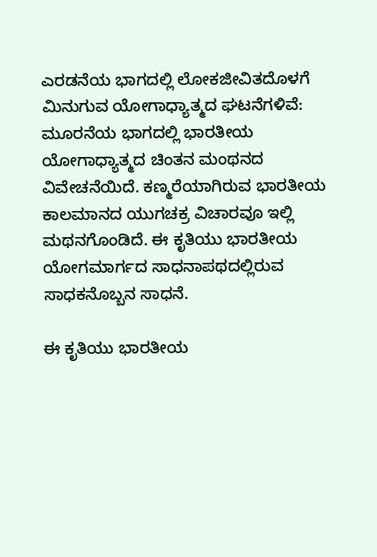ಎರಡನೆಯ ಭಾಗದಲ್ಲಿ ಲೋಕಜೀವಿತದೊಳಗೆ ಮಿನುಗುವ ಯೋಗಾಧ್ಯಾತ್ಮದ ಘಟನೆಗಳಿವೆ: ಮೂರನೆಯ ಭಾಗದಲ್ಲಿ ಭಾರತೀಯ ಯೋಗಾಧ್ಯಾತ್ಮದ ಚಿಂತನ ಮಂಥನದ ವಿವೇಚನೆಯಿದೆ. ಕಣ್ಮರೆಯಾಗಿರುವ ಭಾರತೀಯ ಕಾಲಮಾನದ ಯುಗಚಕ್ರ ವಿಚಾರವೂ ಇಲ್ಲಿ ಮಥನಗೊಂಡಿದೆ. ಈ ಕೃತಿಯು ಭಾರತೀಯ ಯೋಗಮಾರ್ಗದ ಸಾಧನಾಪಥದಲ್ಲಿರುವ ಸಾಧಕನೊಬ್ಬನ ಸಾಧನೆ.

ಈ ಕೃತಿಯು ಭಾರತೀಯ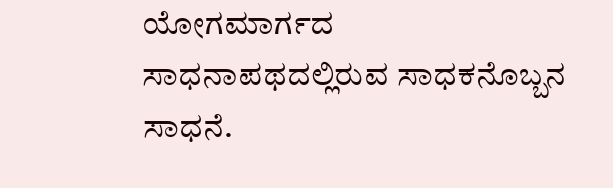ಯೋಗಮಾರ್ಗದ ಸಾಧನಾಪಥದಲ್ಲಿರುವ ಸಾಧಕನೊಬ್ಬನ ಸಾಧನೆ.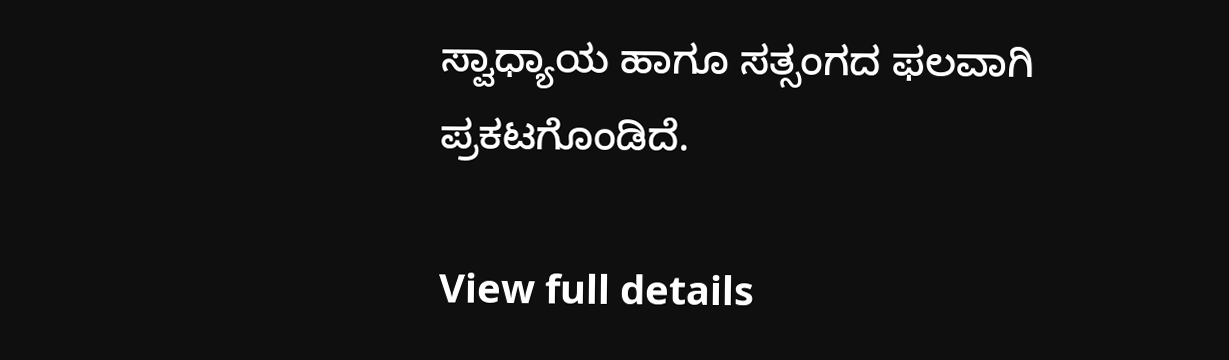ಸ್ವಾಧ್ಯಾಯ ಹಾಗೂ ಸತ್ಸಂಗದ ಫಲವಾಗಿ ಪ್ರಕಟಗೊಂಡಿದೆ.

View full details